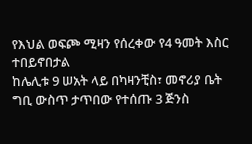የእህል ወፍጮ ሚዛን የሰረቀው የ4 ዓመት እስር ተበይኖበታል
ከሌሊቱ 9 ሠአት ላይ በካዛንቺስ፣ መኖሪያ ቤት ግቢ ውስጥ ታጥበው የተሰጡ 3 ጅንስ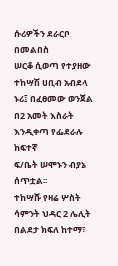ሱሪዎችን ደራርቦ በመልበስ
ሠርቆ ሲወጣ የተያዘው ተከሣሽ ሀቢብ አብደላ ኑሪ፤ በፈፀመው ወንጀል በ2 አመት እስራት እንዲቀጣ የፌደራሉ ከፍተኛ
ፍ/ቤት ሠሞኑን ብያኔ ሰጥቷል፡፡
ተከሣሹ የዛሬ ሦስት ሳምንት ህዳር 2 ሌሊት በልደታ ክፍለ ከተማ፣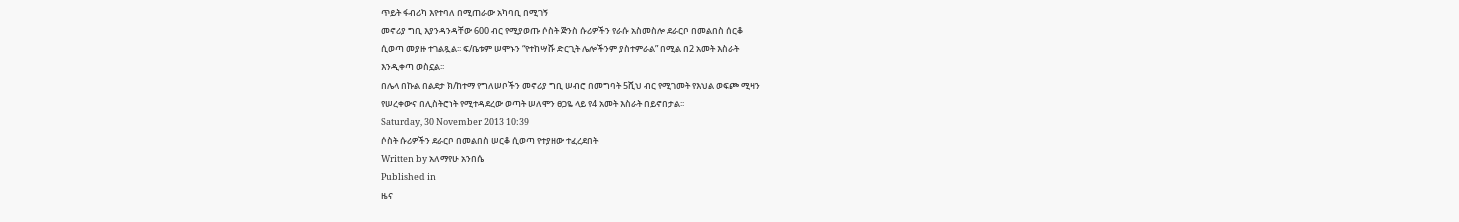ጥይት ፋብሪካ እየተባለ በሚጠራው አካባቢ በሚገኝ
መኖሪያ ግቢ እያንዳንዳቸው 600 ብር የሚያወጡ ሶስት ጅንስ ሱሪዎችን የራሱ አስመስሎ ደራርቦ በመልበስ ሰርቆ
ሲወጣ መያዙ ተገልጿል፡፡ ፍ/ቤቱም ሠሞኑን “የተከሣሹ ድርጊት ሌሎችንም ያስተምራል” በሚል በ2 አመት እስራት
እንዲቀጣ ወስኗል፡፡
በሌላ በኩል በልደታ ክ/ከተማ የግለሠቦችን መኖሪያ ግቢ ሠብሮ በመግባት 5ሺህ ብር የሚገመት የእህል ወፍጮ ሚዛን
የሠረቀውና በሊስትሮነት የሚተዳደረው ወጣት ሠለሞን ፀጋዬ ላይ የ4 አመት እስራት በይኖበታል፡፡
Saturday, 30 November 2013 10:39
ሶስት ሱሪዎችን ደራርቦ በመልበስ ሠርቆ ሲወጣ የተያዘው ተፈረደበት
Written by አለማየሁ አንበሴ
Published in
ዜና